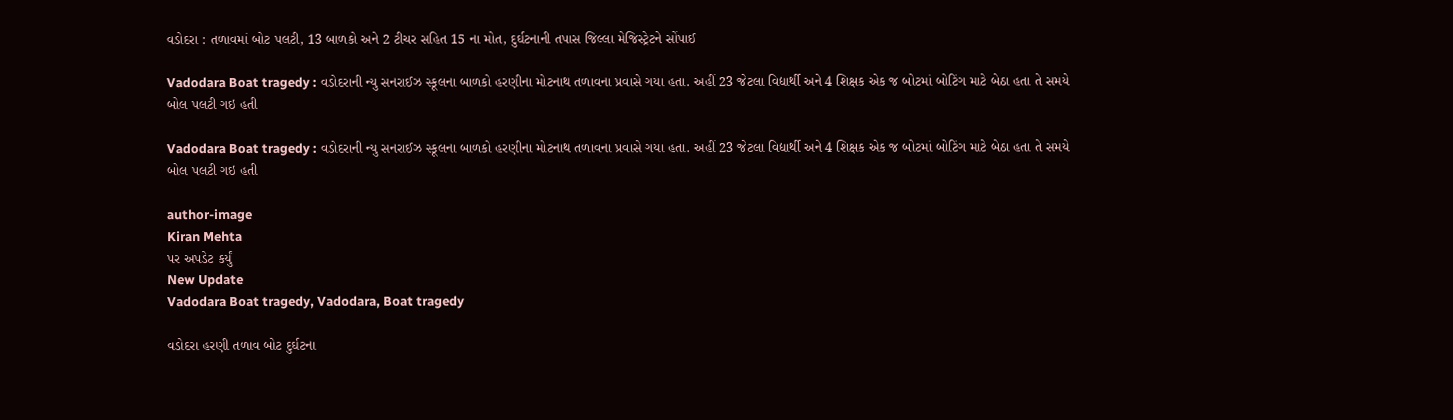વડોદરા : તળાવમાં બોટ પલટી, 13 બાળકો અને 2 ટીચર સહિત 15 ના મોત, દુર્ઘટનાની તપાસ જિલ્લા મેજિસ્ટ્રેટને સોંપાઈ

Vadodara Boat tragedy : વડોદરાની ન્યુ સનરાઈઝ સ્કૂલના બાળકો હરણીના મોટનાથ તળાવના પ્રવાસે ગયા હતા. અહીં 23 જેટલા વિદ્યાર્થી અને 4 શિક્ષક એક જ બોટમાં બોટિંગ માટે બેઠા હતા તે સમયે બોલ પલટી ગઇ હતી

Vadodara Boat tragedy : વડોદરાની ન્યુ સનરાઈઝ સ્કૂલના બાળકો હરણીના મોટનાથ તળાવના પ્રવાસે ગયા હતા. અહીં 23 જેટલા વિદ્યાર્થી અને 4 શિક્ષક એક જ બોટમાં બોટિંગ માટે બેઠા હતા તે સમયે બોલ પલટી ગઇ હતી

author-image
Kiran Mehta
પર અપડેટ કર્યું
New Update
Vadodara Boat tragedy, Vadodara, Boat tragedy

વડોદરા હરણી તળાવ બોટ દુર્ઘટના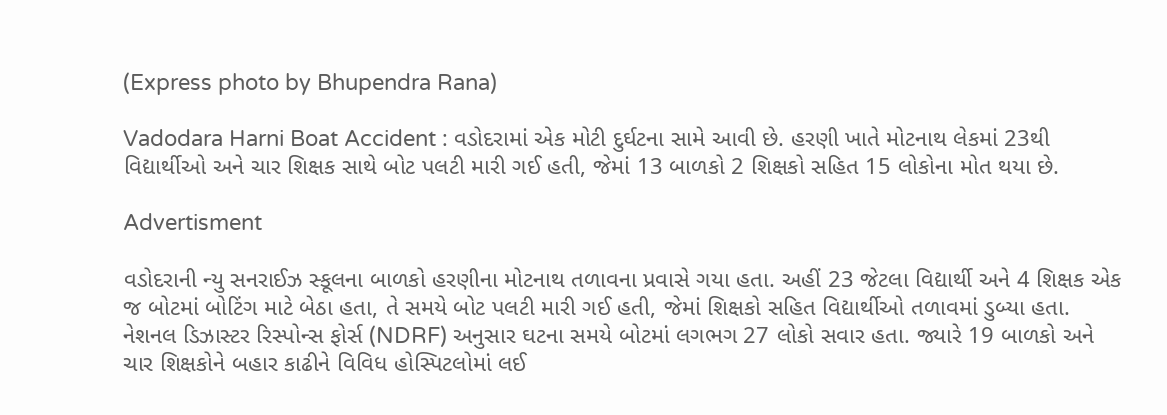(Express photo by Bhupendra Rana)

Vadodara Harni Boat Accident : વડોદરામાં એક મોટી દુર્ઘટના સામે આવી છે. હરણી ખાતે મોટનાથ લેકમાં 23થી વિદ્યાર્થીઓ અને ચાર શિક્ષક સાથે બોટ પલટી મારી ગઈ હતી, જેમાં 13 બાળકો 2 શિક્ષકો સહિત 15 લોકોના મોત થયા છે.

Advertisment

વડોદરાની ન્યુ સનરાઈઝ સ્કૂલના બાળકો હરણીના મોટનાથ તળાવના પ્રવાસે ગયા હતા. અહીં 23 જેટલા વિદ્યાર્થી અને 4 શિક્ષક એક જ બોટમાં બોટિંગ માટે બેઠા હતા, તે સમયે બોટ પલટી મારી ગઈ હતી, જેમાં શિક્ષકો સહિત વિદ્યાર્થીઓ તળાવમાં ડુબ્યા હતા. નેશનલ ડિઝાસ્ટર રિસ્પોન્સ ફોર્સ (NDRF) અનુસાર ઘટના સમયે બોટમાં લગભગ 27 લોકો સવાર હતા. જ્યારે 19 બાળકો અને ચાર શિક્ષકોને બહાર કાઢીને વિવિધ હોસ્પિટલોમાં લઈ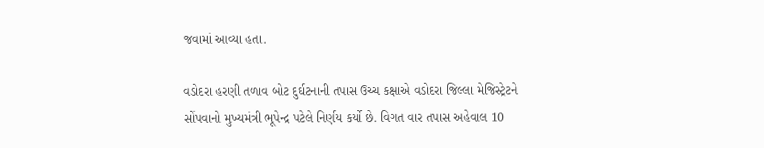જવામાં આવ્યા હતા.

વડોદરા હરણી તળાવ બોટ દુર્ઘટનાની તપાસ ઉચ્ચ કક્ષાએ વડોદરા જિલ્લા મેજિસ્ટ્રેટને સોંપવાનો મુખ્યમંત્રી ભૂપેન્દ્ર પટેલે નિર્ણય કર્યો છે. વિગત વાર તપાસ અહેવાલ 10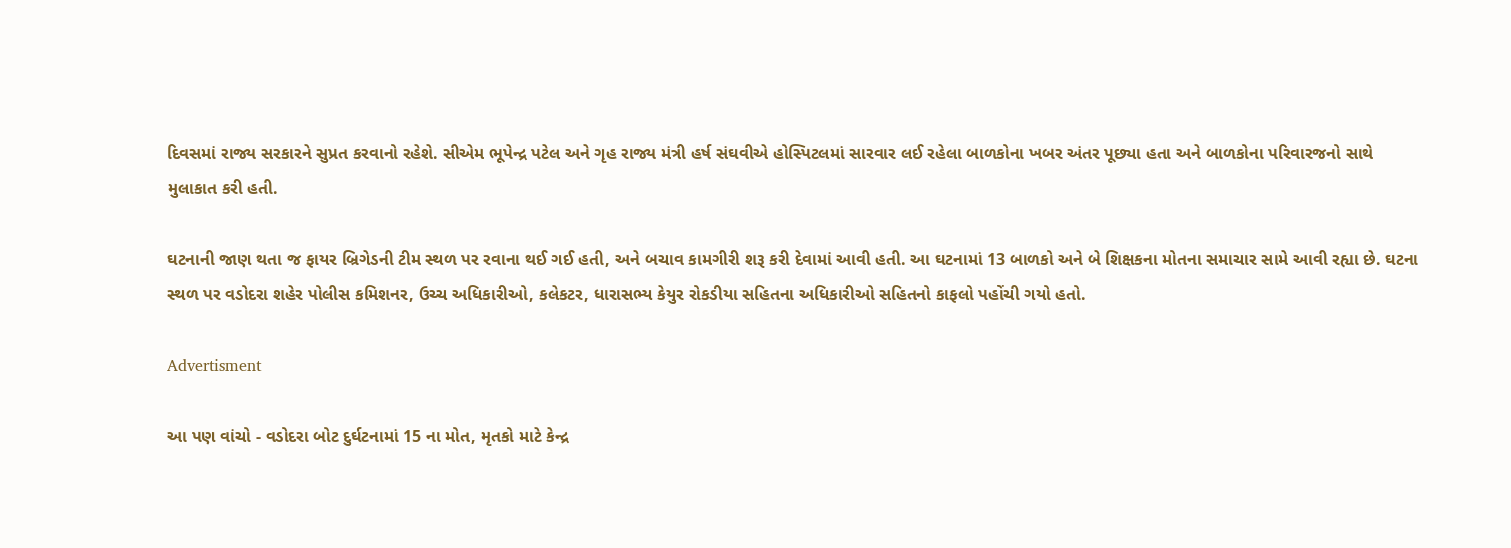દિવસમાં રાજ્ય સરકારને સુપ્રત કરવાનો રહેશે. સીએમ ભૂપેન્દ્ર પટેલ અને ગૃહ રાજ્ય મંત્રી હર્ષ સંઘવીએ હોસ્પિટલમાં સારવાર લઈ રહેલા બાળકોના ખબર અંતર પૂછ્યા હતા અને બાળકોના પરિવારજનો સાથે મુલાકાત કરી હતી.

ઘટનાની જાણ થતા જ ફાયર બ્રિગેડની ટીમ સ્થળ પર રવાના થઈ ગઈ હતી, અને બચાવ કામગીરી શરૂ કરી દેવામાં આવી હતી. આ ઘટનામાં 13 બાળકો અને બે શિક્ષકના મોતના સમાચાર સામે આવી રહ્યા છે. ઘટના સ્થળ પર વડોદરા શહેર પોલીસ કમિશનર, ઉચ્ચ અધિકારીઓ, કલેકટર, ધારાસભ્ય કેયુર રોકડીયા સહિતના અધિકારીઓ સહિતનો કાફલો પહોંચી ગયો હતો.

Advertisment

આ પણ વાંચો - વડોદરા બોટ દુર્ઘટનામાં 15 ના મોત, મૃતકો માટે કેન્દ્ર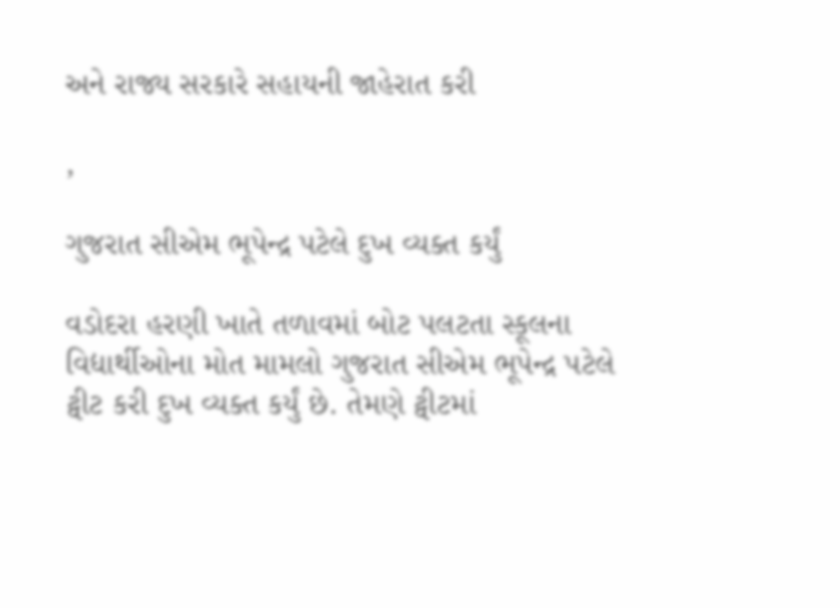અને રાજ્ય સરકારે સહાયની જાહેરાત કરી

,

ગુજરાત સીએમ ભૂપેન્દ્ર પટેલે દુખ વ્યક્ત કર્યું

વડોદરા હરણી ખાતે તળાવમાં બોટ પલટતા સ્કૂલના વિદ્યાર્થીઓના મોત મામલો ગુજરાત સીએમ ભૂપેન્દ્ર પટેલે ટ્વીટ કરી દુખ વ્યક્ત કર્યું છે. તેમણે ટ્વીટમાં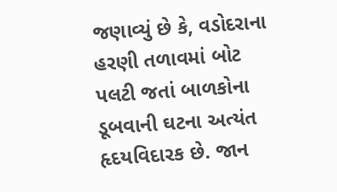જણાવ્યું છે કે, વડોદરાના હરણી તળાવમાં બોટ પલટી જતાં બાળકોના ડૂબવાની ઘટના અત્યંત હૃદયવિદારક છે. જાન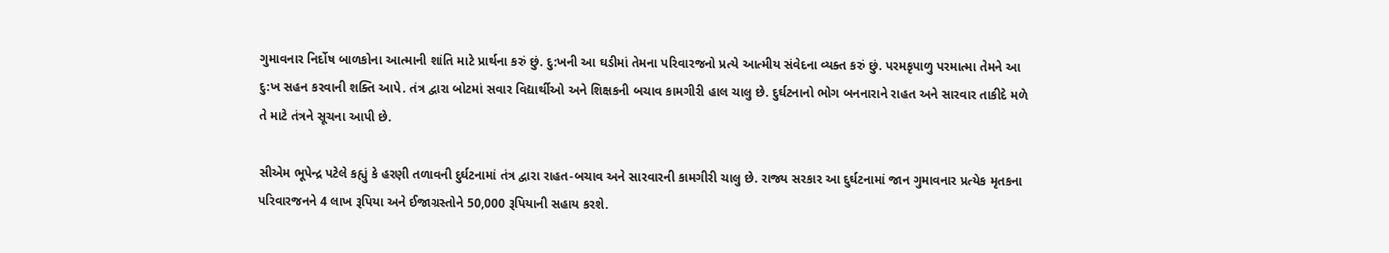ગુમાવનાર નિર્દોષ બાળકોના આત્માની શાંતિ માટે પ્રાર્થના કરું છું. દુ:ખની આ ઘડીમાં તેમના પરિવારજનો પ્રત્યે આત્મીય સંવેદના વ્યક્ત કરું છું. પરમકૃપાળુ પરમાત્મા તેમને આ દુ:ખ સહન કરવાની શક્તિ આપે. તંત્ર દ્વારા બોટમાં સવાર વિદ્યાર્થીઓ અને શિક્ષકની બચાવ કામગીરી હાલ ચાલુ છે. દુર્ઘટનાનો ભોગ બનનારાને રાહત અને સારવાર તાકીદે મળે તે માટે તંત્રને સૂચના આપી છે.

સીએમ ભૂપેન્દ્ર પટેલે કહ્યું કે હરણી તળાવની દુર્ઘટનામાં તંત્ર દ્વારા રાહત-બચાવ અને સારવારની કામગીરી ચાલુ છે. રાજ્ય સરકાર આ દુર્ઘટનામાં જાન ગુમાવનાર પ્રત્યેક મૃતકના પરિવારજનને 4 લાખ રૂપિયા અને ઈજાગ્રસ્તોને 50,000 રૂપિયાની સહાય કરશે.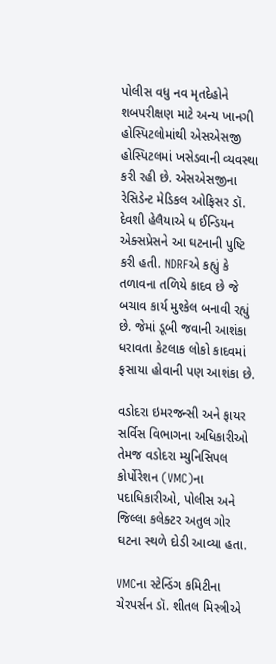પોલીસ વધુ નવ મૃતદેહોને શબપરીક્ષણ માટે અન્ય ખાનગી હોસ્પિટલોમાંથી એસએસજી હોસ્પિટલમાં ખસેડવાની વ્યવસ્થા કરી રહી છે. એસએસજીના રેસિડેન્ટ મેડિકલ ઓફિસર ડૉ. દેવશી હેલૈયાએ ધ ઈન્ડિયન એક્સપ્રેસને આ ઘટનાની પુષ્ટિ કરી હતી. NDRFએ કહ્યું કે તળાવના તળિયે કાદવ છે જે બચાવ કાર્ય મુશ્કેલ બનાવી રહ્યું છે. જેમાં ડૂબી જવાની આશંકા ધરાવતા કેટલાક લોકો કાદવમાં ફસાયા હોવાની પણ આશંકા છે.

વડોદરા ઇમરજન્સી અને ફાયર સર્વિસ વિભાગના અધિકારીઓ તેમજ વડોદરા મ્યુનિસિપલ કોર્પોરેશન (VMC)ના પદાધિકારીઓ, પોલીસ અને જિલ્લા કલેક્ટર અતુલ ગોર ઘટના સ્થળે દોડી આવ્યા હતા.

VMCના સ્ટેન્ડિંગ કમિટીના ચેરપર્સન ડૉ. શીતલ મિસ્ત્રીએ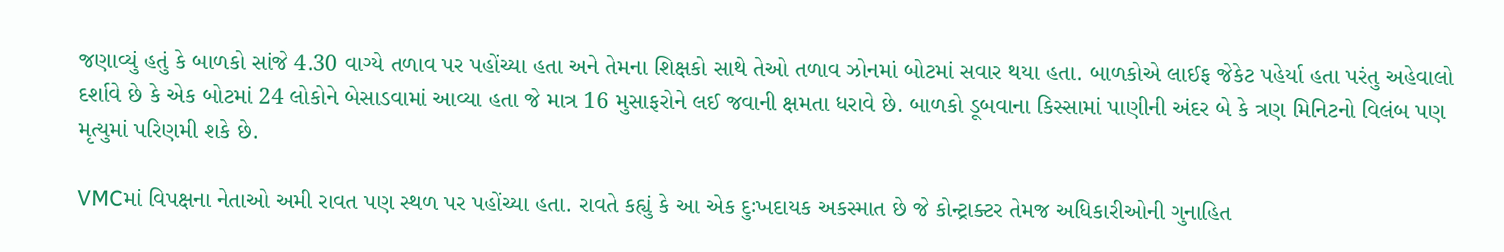જણાવ્યું હતું કે બાળકો સાંજે 4.30 વાગ્યે તળાવ પર પહોંચ્યા હતા અને તેમના શિક્ષકો સાથે તેઓ તળાવ ઝોનમાં બોટમાં સવાર થયા હતા. બાળકોએ લાઈફ જેકેટ પહેર્યા હતા પરંતુ અહેવાલો દર્શાવે છે કે એક બોટમાં 24 લોકોને બેસાડવામાં આવ્યા હતા જે માત્ર 16 મુસાફરોને લઈ જવાની ક્ષમતા ધરાવે છે. બાળકો ડૂબવાના કિસ્સામાં પાણીની અંદર બે કે ત્રણ મિનિટનો વિલંબ પણ મૃત્યુમાં પરિણમી શકે છે.

VMCમાં વિપક્ષના નેતાઓ અમી રાવત પણ સ્થળ પર પહોંચ્યા હતા. રાવતે કહ્યું કે આ એક દુઃખદાયક અકસ્માત છે જે કોન્ટ્રાક્ટર તેમજ અધિકારીઓની ગુનાહિત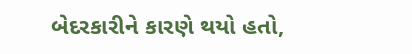બેદરકારીને કારણે થયો હતો,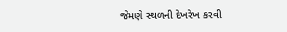જેમણે સ્થળની દેખરેખ કરવી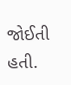જોઈતી હતી.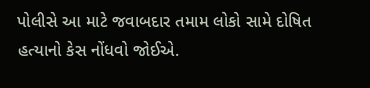પોલીસે આ માટે જવાબદાર તમામ લોકો સામે દોષિત હત્યાનો કેસ નોંધવો જોઈએ.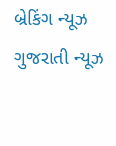બ્રેકિંગ ન્યૂઝ ગુજરાતી ન્યૂઝ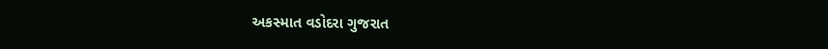અકસ્માત વડોદરા ગુજરાત